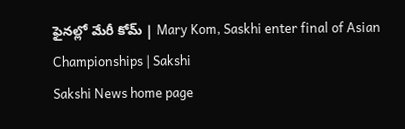ఫైనల్లో మేరీ కోమ్‌ | Mary Kom, Saskhi enter final of Asian Championships | Sakshi
Sakshi News home page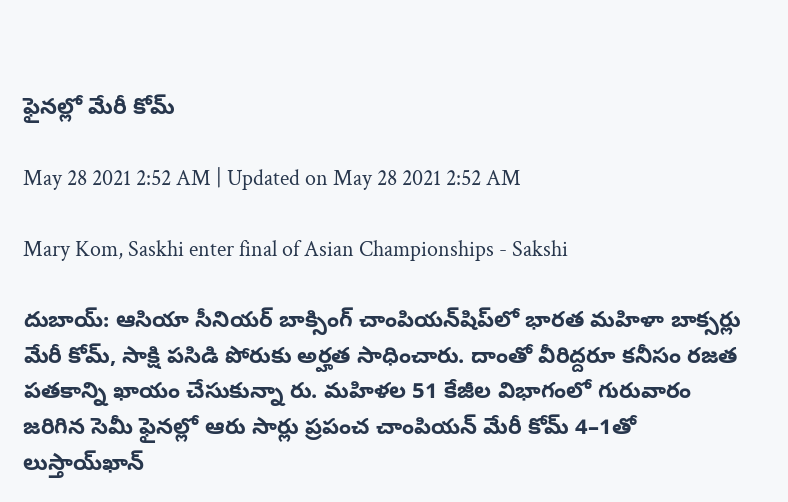ఫైనల్లో మేరీ కోమ్‌

May 28 2021 2:52 AM | Updated on May 28 2021 2:52 AM

Mary Kom, Saskhi enter final of Asian Championships - Sakshi

దుబాయ్‌: ఆసియా సీనియర్‌ బాక్సింగ్‌ చాంపియన్‌షిప్‌లో భారత మహిళా బాక్సర్లు మేరీ కోమ్, సాక్షి పసిడి పోరుకు అర్హత సాధించారు. దాంతో వీరిద్దరూ కనీసం రజత పతకాన్ని ఖాయం చేసుకున్నా రు. మహిళల 51 కేజీల విభాగంలో గురువారం జరిగిన సెమీ ఫైనల్లో ఆరు సార్లు ప్రపంచ చాంపియన్‌ మేరీ కోమ్‌ 4–1తో లుస్తాయ్‌ఖాన్‌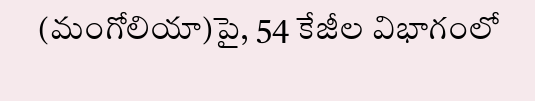(మంగోలియా)పై, 54 కేజీల విభాగంలో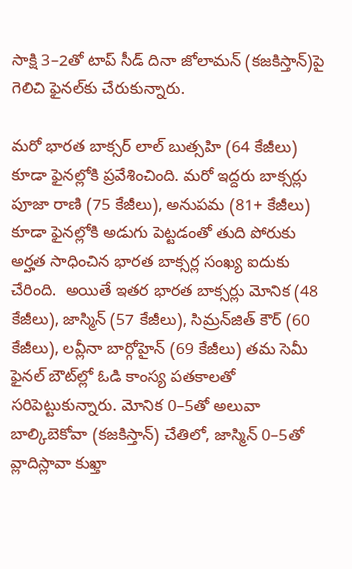సాక్షి 3–2తో టాప్‌ సీడ్‌ దినా జోలామన్‌ (కజకిస్తాన్‌)పై గెలిచి ఫైనల్‌కు చేరుకున్నారు.

మరో భారత బాక్సర్‌ లాల్‌ బుత్సహి (64 కేజీలు) కూడా ఫైనల్లోకి ప్రవేశించింది. మరో ఇద్దరు బాక్సర్లు పూజా రాణి (75 కేజీలు), అనుపమ (81+ కేజీలు) కూడా ఫైనల్లోకి అడుగు పెట్టడంతో తుది పోరుకు అర్హత సాధించిన భారత బాక్సర్ల సంఖ్య ఐదుకు చేరింది.  అయితే ఇతర భారత బాక్సర్లు మోనిక (48 కేజీలు), జాస్మిన్‌ (57 కేజీలు), సిమ్రన్‌జిత్‌ కౌర్‌ (60 కేజీలు), లవ్లీనా బార్గోహైన్‌ (69 కేజీలు) తమ సెమీ ఫైనల్‌ బౌట్‌ల్లో ఓడి కాంస్య పతకాలతో సరిపెట్టుకున్నారు. మోనిక 0–5తో అలువా బాల్కిబెకోవా (కజకిస్తాన్‌) చేతిలో, జాస్మిన్‌ 0–5తో వ్లాదిస్లావా కుఖ్తా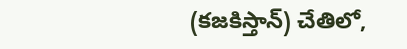(కజకిస్తాన్‌) చేతిలో,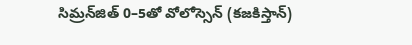సిమ్రన్‌జిత్‌ 0–5తో వోలోస్సెన్‌ (కజకిస్తాన్‌)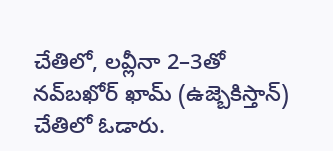చేతిలో, లవ్లీనా 2–3తో నవ్‌బఖోర్‌ ఖామ్‌ (ఉజ్బెకిస్తాన్‌) చేతిలో ఓడారు.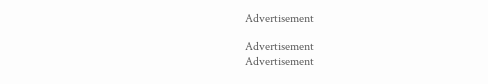Advertisement

Advertisement
Advertisement